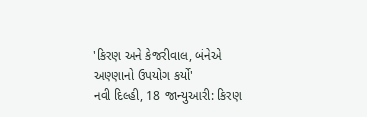'કિરણ અને કેજરીવાલ, બંનેએ અણ્ણાનો ઉપયોગ કર્યો'
નવી દિલ્હી, 18 જાન્યુઆરી: કિરણ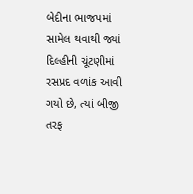બેદીના ભાજપમાં સામેલ થવાથી જ્યાં દિલ્હીની ચૂંટણીમાં રસપ્રદ વળાંક આવી ગયો છે, ત્યાં બીજી તરફ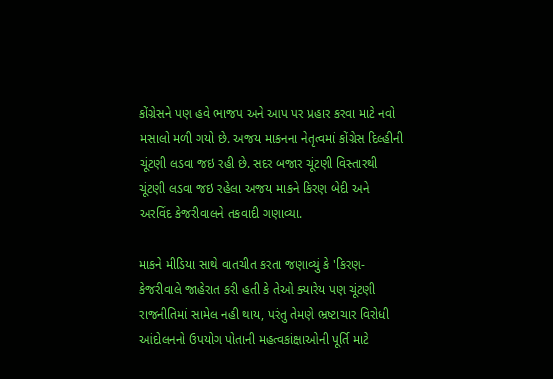કોંગ્રેસને પણ હવે ભાજપ અને આપ પર પ્રહાર કરવા માટે નવો મસાલો મળી ગયો છે. અજય માકનના નેતૃત્વમાં કોંગ્રેસ દિલ્હીની ચૂંટણી લડવા જઇ રહી છે. સદર બજાર ચૂંટણી વિસ્તારથી ચૂંટણી લડવા જઇ રહેલા અજય માકને કિરણ બેદી અને અરવિંદ કેજરીવાલને તકવાદી ગણાવ્યા.

માકને મીડિયા સાથે વાતચીત કરતા જણાવ્યું કે 'કિરણ-કેજરીવાલે જાહેરાત કરી હતી કે તેઓ ક્યારેય પણ ચૂંટણી રાજનીતિમાં સામેલ નહી થાય, પરંતુ તેમણે ભ્રષ્ટાચાર વિરોધી આંદોલનનો ઉપયોગ પોતાની મહત્વકાંક્ષાઓની પૂર્તિ માટે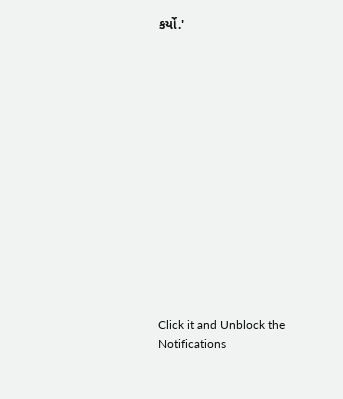કર્યો.'















Click it and Unblock the Notifications